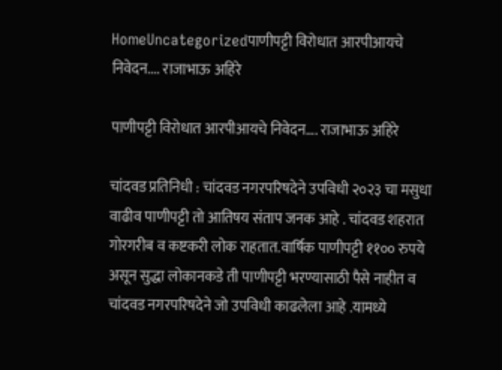HomeUncategorizedपाणीपट्टी विरोधात आरपीआयचे निवेदन.... राजाभाऊ अहिरे

पाणीपट्टी विरोधात आरपीआयचे निवेदन…. राजाभाऊ अहिरे

चांदवड प्रतिनिधी : चांदवड नगरपरिषदेने उपविधी २०२३ चा मसुधा वाढीव पाणीपट्टी तो आतिषय संताप जनक आहे . चांदवड शहरात गोरगरीब व कष्टकरी लोक राहतात.वार्षिक पाणीपट्टी ११०० रुपये असून सुद्धा लोकानकडे ती पाणीपट्टी भरण्यासाठी पैसे नाहीत व चांदवड नगरपरिषदेने जो उपविधी काढलेला आहे .यामध्ये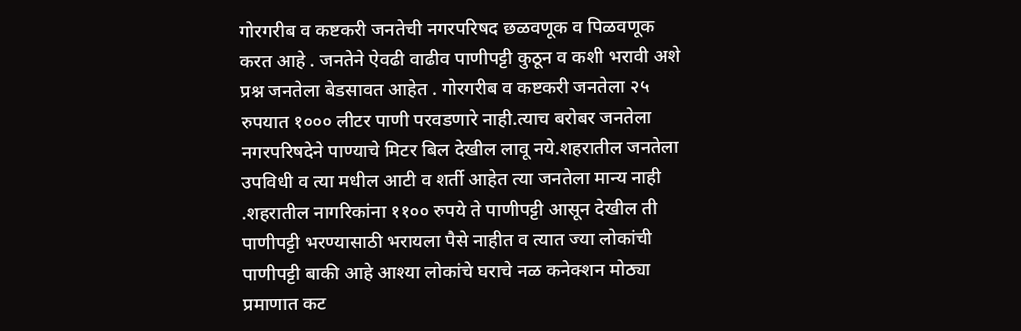गोरगरीब व कष्टकरी जनतेची नगरपरिषद छळवणूक व पिळवणूक करत आहे . जनतेने ऐवढी वाढीव पाणीपट्टी कुठून व कशी भरावी अशे प्रश्न जनतेला बेडसावत आहेत . गोरगरीब व कष्टकरी जनतेला २५ रुपयात १००० लीटर पाणी परवडणारे नाही.त्याच बरोबर जनतेला नगरपरिषदेने पाण्याचे मिटर बिल देखील लावू नये.शहरातील जनतेला उपविधी व त्या मधील आटी व शर्ती आहेत त्या जनतेला मान्य नाही .शहरातील नागरिकांना ११०० रुपये ते पाणीपट्टी आसून देखील ती पाणीपट्टी भरण्यासाठी भरायला पैसे नाहीत व त्यात ज्या लोकांची पाणीपट्टी बाकी आहे आश्या लोकांचे घराचे नळ कनेक्शन मोठ्या प्रमाणात कट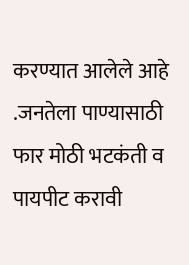करण्यात आलेले आहे .जनतेला पाण्यासाठी फार मोठी भटकंती व पायपीट करावी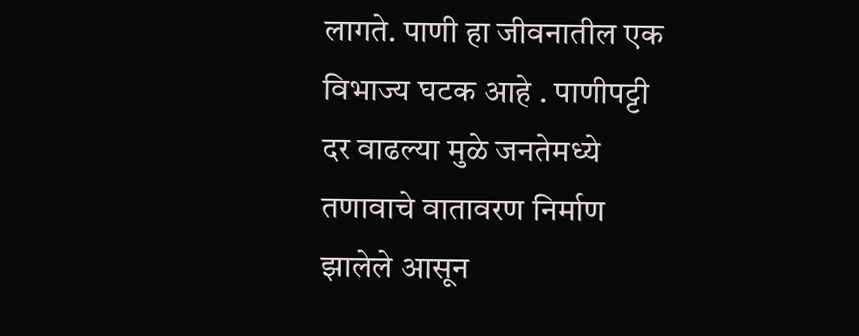लागते. पाणी हा जीवनातील एक विभाज्य घटक आहे . पाणीपट्टी दर वाढल्या मुळे जनतेमध्ये तणावाचे वातावरण निर्माण झालेले आसून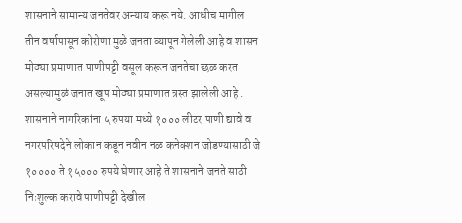शासनाने सामान्य जनतेवर अन्याय करू नये. आधीच मागील तीन वर्षापासून कोरोणा मुळे जनता व्यापून गेलेली आहे व शासन मोठ्या प्रमाणात पाणीपट्टी वसूल करून जनतेचा छळ करत असल्यामुळं जनात खूप मोठ्या प्रमाणात त्रस्त झालेली आहे . शासनाने नागरिकांना ५ रुपया मध्ये १००० लीटर पाणी द्यावे व नगरपरिषदेने लोकान कडून नवीन नळ कनेक्शन जोडण्यासाठी जे १०००० ते १५००० रुपये घेणार आहे ते शासनाने जनते साठी निःशुल्क करावे पाणीपट्टी देखील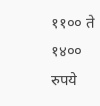११०० ते १४०० रुपये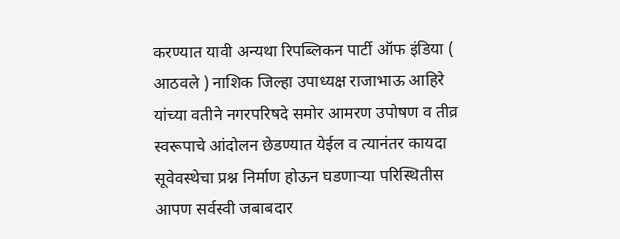करण्यात यावी अन्यथा रिपब्लिकन पार्टी ऑफ इंडिया ( आठवले ) नाशिक जिल्हा उपाध्यक्ष राजाभाऊ आहिरे यांच्या वतीने नगरपरिषदे समोर आमरण उपोषण व तीव्र स्वरूपाचे आंदोलन छेडण्यात येईल व त्यानंतर कायदा सूवेवस्थेचा प्रश्न निर्माण होऊन घडणाऱ्या परिस्थितीस आपण सर्वस्वी जबाबदार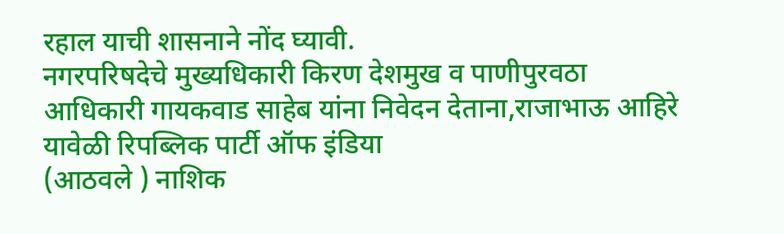रहाल याची शासनाने नोंद घ्यावी.
नगरपरिषदेचे मुख्यधिकारी किरण देशमुख व पाणीपुरवठा आधिकारी गायकवाड साहेब यांना निवेदन देताना,राजाभाऊ आहिरे
यावेळी रिपब्लिक पार्टी ऑफ इंडिया
(आठवले ) नाशिक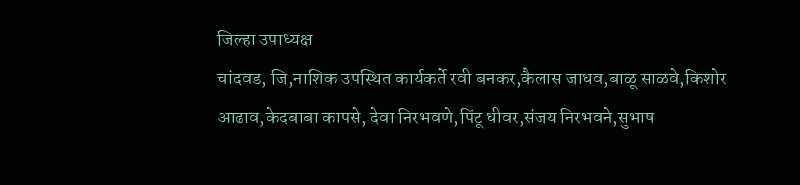जिल्हा उपाध्यक्ष
चांदवड, जि,नाशिक उपस्थित कार्यकर्ते रवी बनकर,कैलास जाधव,बाळू साळवे,किशोर आढाव,केदबाबा कापसे, देवा निरभवणे,पिंटू धीवर,संजय निरभवने,सुभाष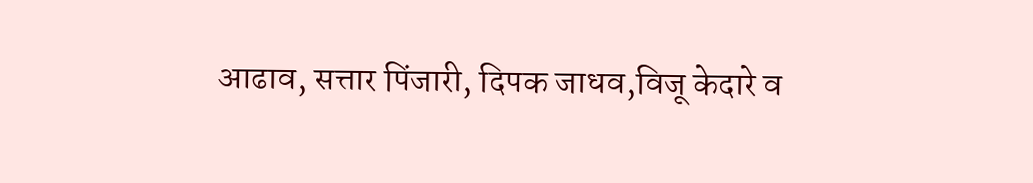आढाव, सत्तार पिंजारी, दिपक जाधव,विजू केदारे व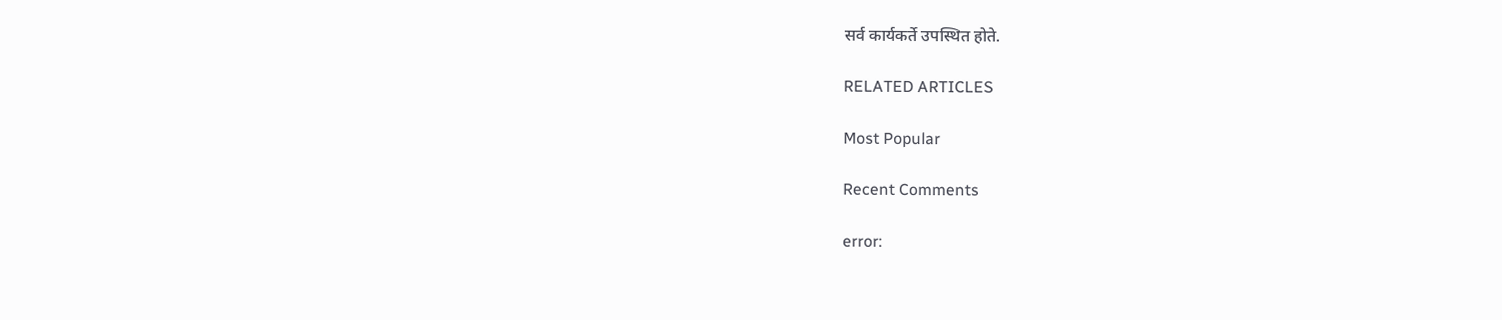सर्व कार्यकर्ते उपस्थित होते.

RELATED ARTICLES

Most Popular

Recent Comments

error: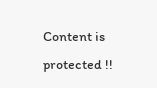Content is protected !!